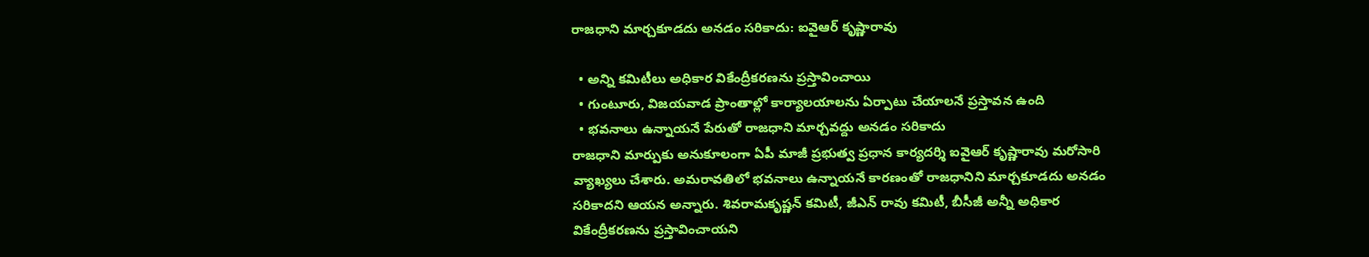రాజధాని మార్చకూడదు అనడం సరికాదు: ఐవైఆర్ కృష్ణారావు

  • అన్ని కమిటీలు అధికార వికేంద్రీకరణను ప్రస్తావించాయి
  • గుంటూరు, విజయవాడ ప్రాంతాల్లో కార్యాలయాలను ఏర్పాటు చేయాలనే ప్రస్తావన ఉంది
  • భవనాలు ఉన్నాయనే పేరుతో రాజధాని మార్చవద్దు అనడం సరికాదు
రాజధాని మార్పుకు అనుకూలంగా ఏపీ మాజీ ప్రభుత్వ ప్రధాన కార్యదర్శి ఐవైఆర్ కృష్ణారావు మరోసారి వ్యాఖ్యలు చేశారు. అమరావతిలో భవనాలు ఉన్నాయనే కారణంతో రాజధానిని మార్చకూడదు అనడం సరికాదని ఆయన అన్నారు. శివరామకృష్ణన్ కమిటీ, జీఎన్ రావు కమిటీ, బీసీజీ అన్నీ అధికార వికేంద్రీకరణను ప్రస్తావించాయని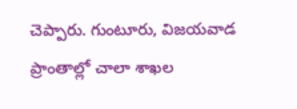చెప్పారు. గుంటూరు, విజయవాడ ప్రాంతాల్లో చాలా శాఖల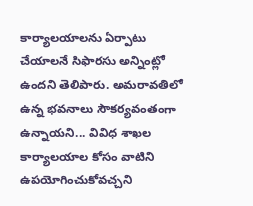కార్యాలయాలను ఏర్పాటు చేయాలనే సిఫారసు అన్నింట్లో ఉందని తెలిపారు. అమరావతిలో ఉన్న భవనాలు సౌకర్యవంతంగా ఉన్నాయని... వివిధ శాఖల కార్యాలయాల కోసం వాటిని ఉపయోగించుకోవచ్చని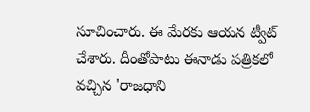సూచించారు. ఈ మేరకు ఆయన ట్వీట్ చేశారు. దీంతోపాటు ఈనాడు పత్రికలో వచ్చిన 'రాజధాని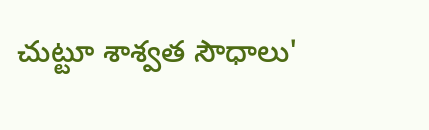చుట్టూ శాశ్వత సౌధాలు'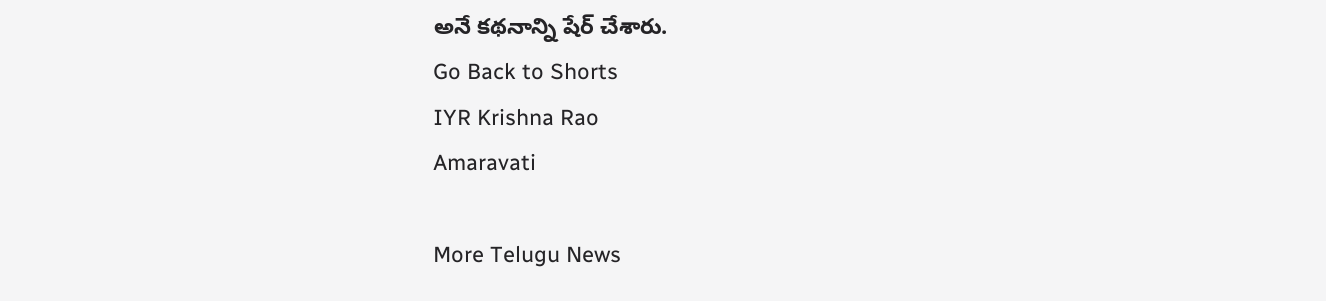అనే కథనాన్ని షేర్ చేశారు.
Go Back to Shorts
IYR Krishna Rao
Amaravati

More Telugu News